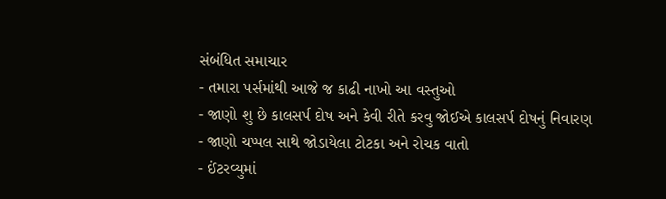સંબંધિત સમાચાર
- તમારા પર્સમાંથી આજે જ કાઢી નાખો આ વસ્તુઓ
- જાણો શુ છે કાલસર્પ દોષ અને કેવી રીતે કરવુ જોઈએ કાલસર્પ દોષનું નિવારણ
- જાણો ચપ્પલ સાથે જોડાયેલા ટોટકા અને રોચક વાતો
- ઈંટરવ્યુમાં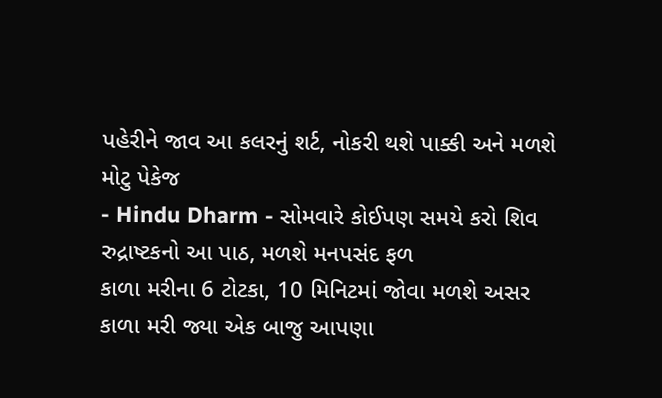પહેરીને જાવ આ કલરનું શર્ટ, નોકરી થશે પાક્કી અને મળશે મોટુ પેકેજ
- Hindu Dharm - સોમવારે કોઈપણ સમયે કરો શિવ રુદ્રાષ્ટકનો આ પાઠ, મળશે મનપસંદ ફળ
કાળા મરીના 6 ટોટકા, 10 મિનિટમાં જોવા મળશે અસર
કાળા મરી જ્યા એક બાજુ આપણા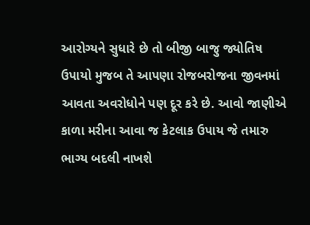આરોગ્યને સુધારે છે તો બીજી બાજુ જ્યોતિષ ઉપાયો મુજબ તે આપણા રોજબરોજના જીવનમાં આવતા અવરોધોને પણ દૂર કરે છે. આવો જાણીએ કાળા મરીના આવા જ કેટલાક ઉપાય જે તમારુ ભાગ્ય બદલી નાખશે